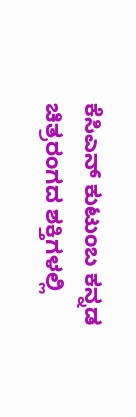ಕೆಸಿಎನ್ ಕುಟುಂಬ ಕನ್ನಡ ಚಿತ್ರರಂಗದ ಶಕ್ತಿಗಳಲ್ಲಿ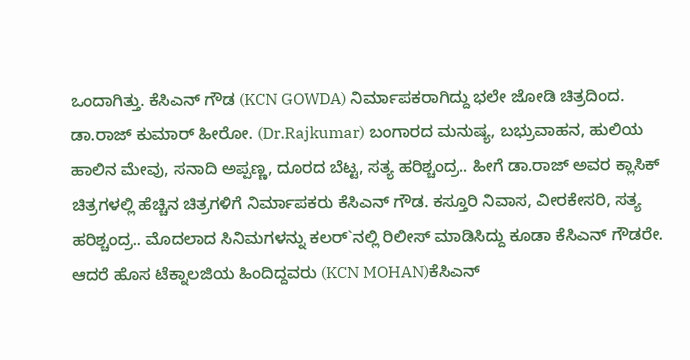ಒಂದಾಗಿತ್ತು. ಕೆಸಿಎನ್ ಗೌಡ (KCN GOWDA) ನಿರ್ಮಾಪಕರಾಗಿದ್ದು ಭಲೇ ಜೋಡಿ ಚಿತ್ರದಿಂದ. ಡಾ.ರಾಜ್ ಕುಮಾರ್ ಹೀರೋ. (Dr.Rajkumar) ಬಂಗಾರದ ಮನುಷ್ಯ, ಬಭ್ರುವಾಹನ, ಹುಲಿಯ ಹಾಲಿನ ಮೇವು, ಸನಾದಿ ಅಪ್ಪಣ್ಣ, ದೂರದ ಬೆಟ್ಟ, ಸತ್ಯ ಹರಿಶ್ಚಂದ್ರ.. ಹೀಗೆ ಡಾ.ರಾಜ್ ಅವರ ಕ್ಲಾಸಿಕ್ ಚಿತ್ರಗಳಲ್ಲಿ ಹೆಚ್ಚಿನ ಚಿತ್ರಗಳಿಗೆ ನಿರ್ಮಾಪಕರು ಕೆಸಿಎನ್ ಗೌಡ. ಕಸ್ತೂರಿ ನಿವಾಸ, ವೀರಕೇಸರಿ, ಸತ್ಯ ಹರಿಶ್ಚಂದ್ರ.. ಮೊದಲಾದ ಸಿನಿಮಗಳನ್ನು ಕಲರ್`ನಲ್ಲಿ ರಿಲೀಸ್ ಮಾಡಿಸಿದ್ದು ಕೂಡಾ ಕೆಸಿಎನ್ ಗೌಡರೇ. ಆದರೆ ಹೊಸ ಟೆಕ್ನಾಲಜಿಯ ಹಿಂದಿದ್ದವರು (KCN MOHAN)ಕೆಸಿಎನ್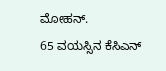ಮೋಹನ್.
65 ವಯಸ್ಸಿನ ಕೆಸಿಎನ್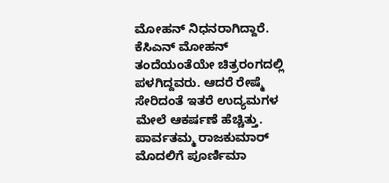ಮೋಹನ್ ನಿಧನರಾಗಿದ್ದಾರೆ. ಕೆಸಿಎನ್ ಮೋಹನ್ ತಂದೆಯಂತೆಯೇ ಚಿತ್ರರಂಗದಲ್ಲಿ ಪಳಗಿದ್ದವರು. ಆದರೆ ರೇಷ್ಮೆ ಸೇರಿದಂತೆ ಇತರೆ ಉದ್ಯಮಗಳ ಮೇಲೆ ಆಕರ್ಷಣೆ ಹೆಚ್ಚಿತ್ತು. ಪಾರ್ವತಮ್ಮ ರಾಜಕುಮಾರ್ ಮೊದಲಿಗೆ ಪೂರ್ಣಿಮಾ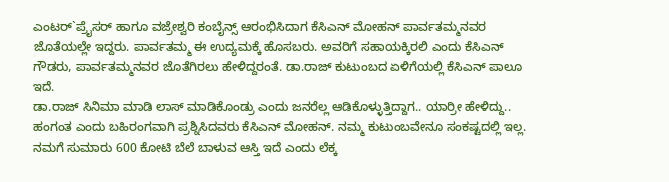ಎಂಟರ್`ಪ್ರೈಸರ್ ಹಾಗೂ ವಜ್ರೇಶ್ವರಿ ಕಂಬೈನ್ಸ್ ಆರಂಭಿಸಿದಾಗ ಕೆಸಿಎನ್ ಮೋಹನ್ ಪಾರ್ವತಮ್ಮನವರ ಜೊತೆಯಲ್ಲೇ ಇದ್ದರು. ಪಾರ್ವತಮ್ಮ ಈ ಉದ್ಯಮಕ್ಕೆ ಹೊಸಬರು. ಅವರಿಗೆ ಸಹಾಯಕ್ಕಿರಲಿ ಎಂದು ಕೆಸಿಎನ್ ಗೌಡರು, ಪಾರ್ವತಮ್ಮನವರ ಜೊತೆಗಿರಲು ಹೇಳಿದ್ದರಂತೆ. ಡಾ.ರಾಜ್ ಕುಟುಂಬದ ಏಳಿಗೆಯಲ್ಲಿ ಕೆಸಿಎನ್ ಪಾಲೂ ಇದೆ.
ಡಾ.ರಾಜ್ ಸಿನಿಮಾ ಮಾಡಿ ಲಾಸ್ ಮಾಡಿಕೊಂಡ್ರು ಎಂದು ಜನರೆಲ್ಲ ಆಡಿಕೊಳ್ಳುತ್ತಿದ್ದಾಗ.. ಯಾರ್ರೀ ಹೇಳಿದ್ದು.. ಹಂಗಂತ ಎಂದು ಬಹಿರಂಗವಾಗಿ ಪ್ರಶ್ನಿಸಿದವರು ಕೆಸಿಎನ್ ಮೋಹನ್. ನಮ್ಮ ಕುಟುಂಬವೇನೂ ಸಂಕಷ್ಟದಲ್ಲಿ ಇಲ್ಲ. ನಮಗೆ ಸುಮಾರು 600 ಕೋಟಿ ಬೆಲೆ ಬಾಳುವ ಆಸ್ತಿ ಇದೆ ಎಂದು ಲೆಕ್ಕ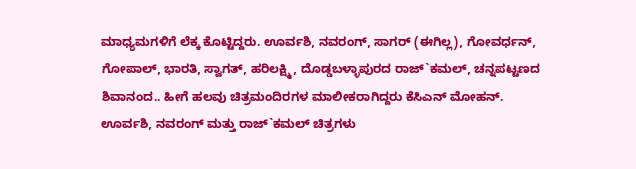ಮಾಧ್ಯಮಗಳಿಗೆ ಲೆಕ್ಕ ಕೊಟ್ಟಿದ್ದರು. ಊರ್ವಶಿ, ನವರಂಗ್, ಸಾಗರ್ (ಈಗಿಲ್ಲ), ಗೋವರ್ಧನ್, ಗೋಪಾಲ್, ಭಾರತಿ, ಸ್ವಾಗತ್, ಹರಿಲಕ್ಷ್ಮಿ, ದೊಡ್ಡಬಳ್ಳಾಪುರದ ರಾಜ್`ಕಮಲ್, ಚನ್ನಪಟ್ಟಣದ ಶಿವಾನಂದ.. ಹೀಗೆ ಹಲವು ಚಿತ್ರಮಂದಿರಗಳ ಮಾಲೀಕರಾಗಿದ್ದರು ಕೆಸಿಎನ್ ಮೋಹನ್. ಊರ್ವಶಿ, ನವರಂಗ್ ಮತ್ತು ರಾಜ್`ಕಮಲ್ ಚಿತ್ರಗಳು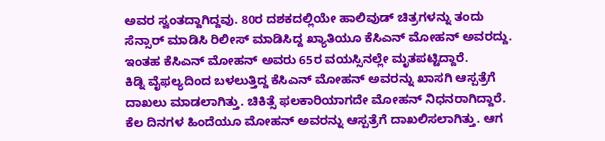ಅವರ ಸ್ವಂತದ್ದಾಗಿದ್ದವು. 80ರ ದಶಕದಲ್ಲಿಯೇ ಹಾಲಿವುಡ್ ಚಿತ್ರಗಳನ್ನು ತಂದು ಸೆನ್ಸಾರ್ ಮಾಡಿಸಿ ರಿಲೀಸ್ ಮಾಡಿಸಿದ್ದ ಖ್ಯಾತಿಯೂ ಕೆಸಿಎನ್ ಮೋಹನ್ ಅವರದ್ದು. ಇಂತಹ ಕೆಸಿಎನ್ ಮೋಹನ್ ಅವರು 65ರ ವಯಸ್ಸಿನಲ್ಲೇ ಮೃತಪಟ್ಟಿದ್ದಾರೆ.
ಕಿಡ್ನಿ ವೈಫಲ್ಯದಿಂದ ಬಳಲುತ್ತಿದ್ದ ಕೆಸಿಎನ್ ಮೋಹನ್ ಅವರನ್ನು ಖಾಸಗಿ ಆಸ್ಪತ್ರೆಗೆ ದಾಖಲು ಮಾಡಲಾಗಿತ್ತು. ಚಿಕಿತ್ಸೆ ಫಲಕಾರಿಯಾಗದೇ ಮೋಹನ್ ನಿಧನರಾಗಿದ್ದಾರೆ.
ಕೆಲ ದಿನಗಳ ಹಿಂದೆಯೂ ಮೋಹನ್ ಅವರನ್ನು ಆಸ್ಪತ್ರೆಗೆ ದಾಖಲಿಸಲಾಗಿತ್ತು. ಆಗ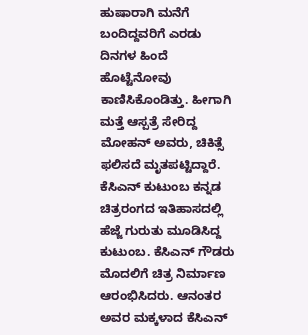ಹುಷಾರಾಗಿ ಮನೆಗೆ ಬಂದಿದ್ದವರಿಗೆ ಎರಡು ದಿನಗಳ ಹಿಂದೆ ಹೊಟ್ಟೆನೋವು ಕಾಣಿಸಿಕೊಂಡಿತ್ತು. ಹೀಗಾಗಿ ಮತ್ತೆ ಆಸ್ಪತ್ರೆ ಸೇರಿದ್ದ ಮೋಹನ್ ಅವರು, ಚಿಕಿತ್ಸೆ ಫಲಿಸದೆ ಮೃತಪಟ್ಟಿದ್ದಾರೆ.
ಕೆಸಿಎನ್ ಕುಟುಂಬ ಕನ್ನಡ ಚಿತ್ರರಂಗದ ಇತಿಹಾಸದಲ್ಲಿ ಹೆಜ್ಜೆ ಗುರುತು ಮೂಡಿಸಿದ್ದ ಕುಟುಂಬ. ಕೆಸಿಎನ್ ಗೌಡರು ಮೊದಲಿಗೆ ಚಿತ್ರ ನಿರ್ಮಾಣ ಆರಂಭಿಸಿದರು. ಆನಂತರ ಅವರ ಮಕ್ಕಳಾದ ಕೆಸಿಎನ್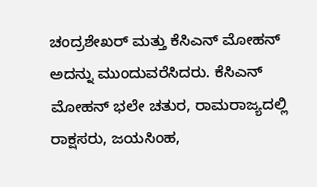ಚಂದ್ರಶೇಖರ್ ಮತ್ತು ಕೆಸಿಎನ್ ಮೋಹನ್ ಅದನ್ನು ಮುಂದುವರೆಸಿದರು. ಕೆಸಿಎನ್ ಮೋಹನ್ ಭಲೇ ಚತುರ, ರಾಮರಾಜ್ಯದಲ್ಲಿ ರಾಕ್ಷಸರು, ಜಯಸಿಂಹ,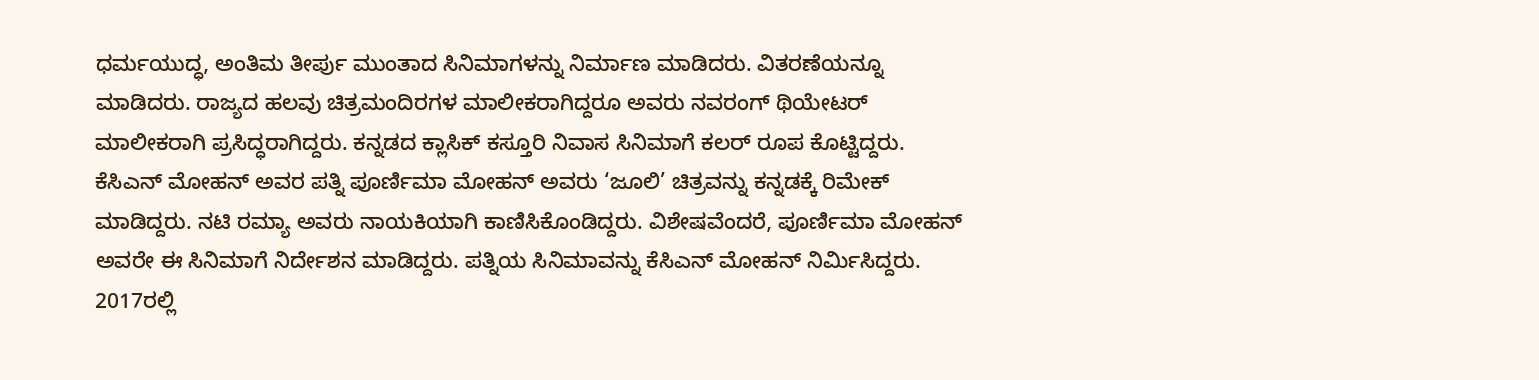ಧರ್ಮಯುದ್ಧ, ಅಂತಿಮ ತೀರ್ಪು ಮುಂತಾದ ಸಿನಿಮಾಗಳನ್ನು ನಿರ್ಮಾಣ ಮಾಡಿದರು. ವಿತರಣೆಯನ್ನೂ ಮಾಡಿದರು. ರಾಜ್ಯದ ಹಲವು ಚಿತ್ರಮಂದಿರಗಳ ಮಾಲೀಕರಾಗಿದ್ದರೂ ಅವರು ನವರಂಗ್ ಥಿಯೇಟರ್ ಮಾಲೀಕರಾಗಿ ಪ್ರಸಿದ್ಧರಾಗಿದ್ದರು. ಕನ್ನಡದ ಕ್ಲಾಸಿಕ್ ಕಸ್ತೂರಿ ನಿವಾಸ ಸಿನಿಮಾಗೆ ಕಲರ್ ರೂಪ ಕೊಟ್ಟಿದ್ದರು.
ಕೆಸಿಎನ್ ಮೋಹನ್ ಅವರ ಪತ್ನಿ ಪೂರ್ಣಿಮಾ ಮೋಹನ್ ಅವರು ‘ಜೂಲಿ’ ಚಿತ್ರವನ್ನು ಕನ್ನಡಕ್ಕೆ ರಿಮೇಕ್ ಮಾಡಿದ್ದರು. ನಟಿ ರಮ್ಯಾ ಅವರು ನಾಯಕಿಯಾಗಿ ಕಾಣಿಸಿಕೊಂಡಿದ್ದರು. ವಿಶೇಷವೆಂದರೆ, ಪೂರ್ಣಿಮಾ ಮೋಹನ್ ಅವರೇ ಈ ಸಿನಿಮಾಗೆ ನಿರ್ದೇಶನ ಮಾಡಿದ್ದರು. ಪತ್ನಿಯ ಸಿನಿಮಾವನ್ನು ಕೆಸಿಎನ್ ಮೋಹನ್ ನಿರ್ಮಿಸಿದ್ದರು. 2017ರಲ್ಲಿ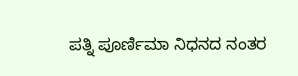ಪತ್ನಿ ಪೂರ್ಣಿಮಾ ನಿಧನದ ನಂತರ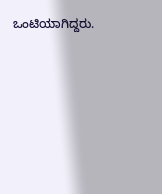ಒಂಟಿಯಾಗಿದ್ದರು.